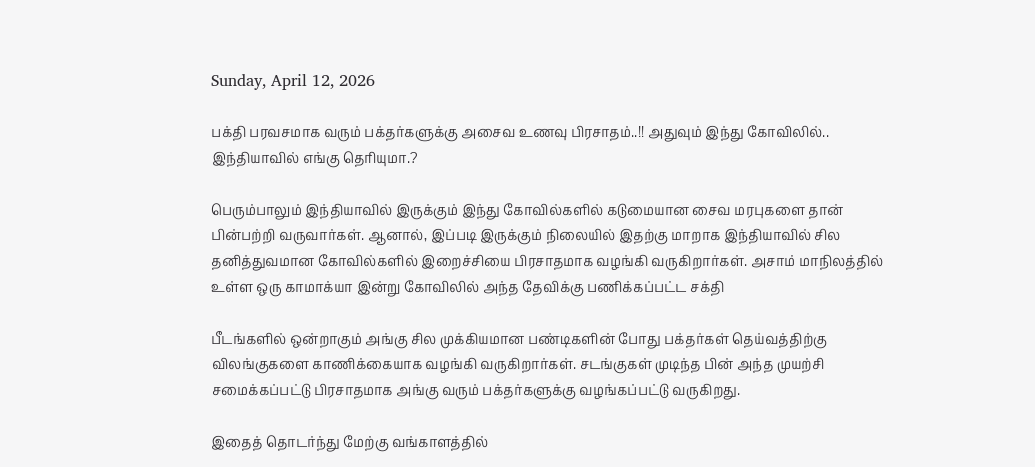Sunday, April 12, 2026

பக்தி பரவசமாக வரும் பக்தர்களுக்கு அசைவ உணவு பிரசாதம்..!! அதுவும் இந்து கோவிலில்.. இந்தியாவில் எங்கு தெரியுமா.?

பெரும்பாலும் இந்தியாவில் இருக்கும் இந்து கோவில்களில் கடுமையான சைவ மரபுகளை தான் பின்பற்றி வருவார்கள். ஆனால், இப்படி இருக்கும் நிலையில் இதற்கு மாறாக இந்தியாவில் சில தனித்துவமான கோவில்களில் இறைச்சியை பிரசாதமாக வழங்கி வருகிறார்கள். அசாம் மாநிலத்தில் உள்ள ஒரு காமாக்யா இன்று கோவிலில் அந்த தேவிக்கு பணிக்கப்பட்ட சக்தி

பீடங்களில் ஒன்றாகும் அங்கு சில முக்கியமான பண்டிகளின் போது பக்தர்கள் தெய்வத்திற்கு விலங்குகளை காணிக்கையாக வழங்கி வருகிறார்கள். சடங்குகள் முடிந்த பின் அந்த முயற்சி சமைக்கப்பட்டு பிரசாதமாக அங்கு வரும் பக்தர்களுக்கு வழங்கப்பட்டு வருகிறது.

இதைத் தொடர்ந்து மேற்கு வங்காளத்தில்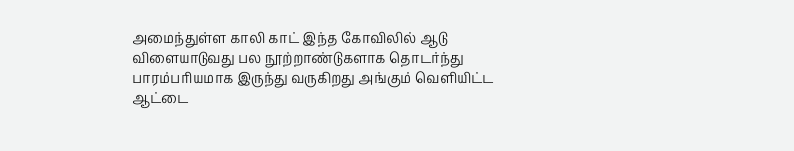அமைந்துள்ள காலி காட் இந்த கோவிலில் ஆடு விளையாடுவது பல நூற்றாண்டுகளாக தொடர்ந்து பாரம்பரியமாக இருந்து வருகிறது அங்கும் வெளியிட்ட ஆட்டை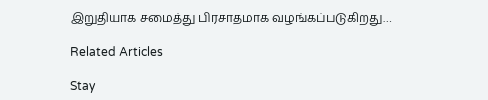இறுதியாக சமைத்து பிரசாதமாக வழங்கப்படுகிறது…

Related Articles

Stay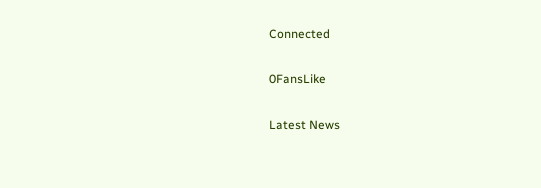Connected

0FansLike

Latest News